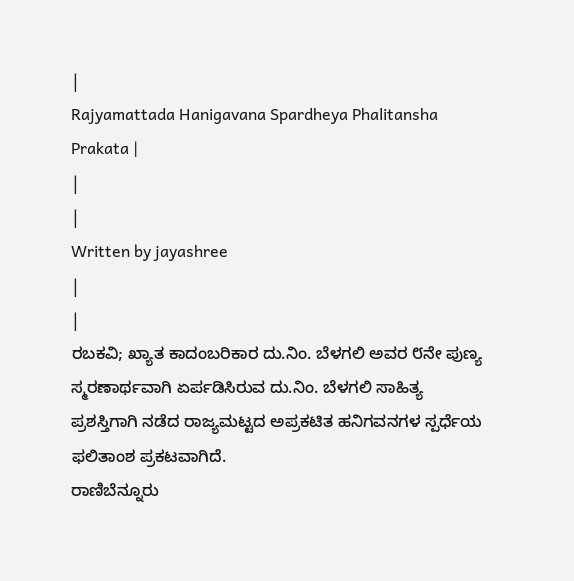|
Rajyamattada Hanigavana Spardheya Phalitansha Prakata |
|
|
Written by jayashree
|
|
ರಬಕವಿ; ಖ್ಯಾತ ಕಾದಂಬರಿಕಾರ ದು.ನಿಂ. ಬೆಳಗಲಿ ಅವರ ೮ನೇ ಪುಣ್ಯ ಸ್ಮರಣಾರ್ಥವಾಗಿ ಏರ್ಪಡಿಸಿರುವ ದು.ನಿಂ. ಬೆಳಗಲಿ ಸಾಹಿತ್ಯ ಪ್ರಶಸ್ತಿಗಾಗಿ ನಡೆದ ರಾಜ್ಯಮಟ್ಟದ ಅಪ್ರಕಟಿತ ಹನಿಗವನಗಳ ಸ್ಪರ್ಧೆಯ ಫಲಿತಾಂಶ ಪ್ರಕಟವಾಗಿದೆ.
ರಾಣಿಬೆನ್ನೂರು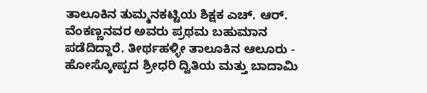ತಾಲೂಕಿನ ತುಮ್ಮನಕಟ್ಟಿಯ ಶಿಕ್ಷಕ ಎಚ್. ಆರ್. ವೆಂಕಣ್ಣನವರ ಅವರು ಪ್ರಥಮ ಬಹುಮಾನ ಪಡೆದಿದ್ದಾರೆ. ತೀರ್ಥಹಳ್ಳೀ ತಾಲೂಕಿನ ಆಲೂರು - ಹೋಸ್ಕೋಪ್ಪದ ಶ್ರೀಧರಿ ದ್ವಿತಿಯ ಮತ್ತು ಬಾದಾಮಿ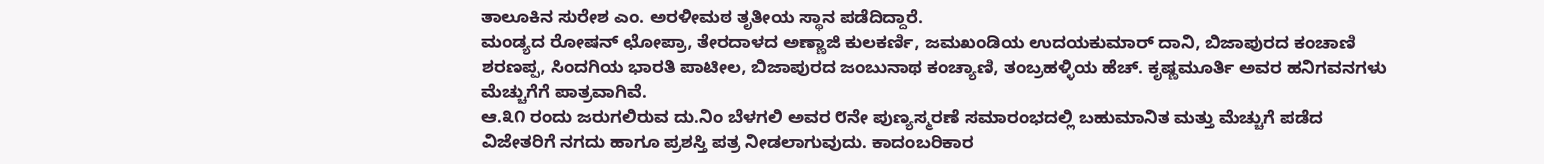ತಾಲೂಕಿನ ಸುರೇಶ ಎಂ. ಅರಳೀಮಠ ತೃತೀಯ ಸ್ಥಾನ ಪಡೆದಿದ್ದಾರೆ.
ಮಂಡ್ಯದ ರೋಷನ್ ಛೋಪ್ರಾ, ತೇರದಾಳದ ಅಣ್ಣಾಜಿ ಕುಲಕರ್ಣಿ, ಜಮಖಂಡಿಯ ಉದಯಕುಮಾರ್ ದಾನಿ, ಬಿಜಾಪುರದ ಕಂಚಾಣಿ ಶರಣಪ್ಪ, ಸಿಂದಗಿಯ ಭಾರತಿ ಪಾಟೀಲ, ಬಿಜಾಪುರದ ಜಂಬುನಾಥ ಕಂಚ್ಯಾಣಿ, ತಂಬ್ರಹಳ್ಳಿಯ ಹೆಚ್. ಕೃಷ್ಣಮೂರ್ತಿ ಅವರ ಹನಿಗವನಗಳು ಮೆಚ್ಚುಗೆಗೆ ಪಾತ್ರವಾಗಿವೆ.
ಆ.೩೧ ರಂದು ಜರುಗಲಿರುವ ದು.ನಿಂ ಬೆಳಗಲಿ ಅವರ ೮ನೇ ಪುಣ್ಯಸ್ಮರಣೆ ಸಮಾರಂಭದಲ್ಲಿ ಬಹುಮಾನಿತ ಮತ್ತು ಮೆಚ್ಚುಗೆ ಪಡೆದ ವಿಜೇತರಿಗೆ ನಗದು ಹಾಗೂ ಪ್ರಶಸ್ತಿ ಪತ್ರ ನೀಡಲಾಗುವುದು. ಕಾದಂಬರಿಕಾರ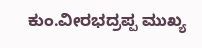ಕುಂ.ವೀರಭದ್ರಪ್ಪ ಮುಖ್ಯ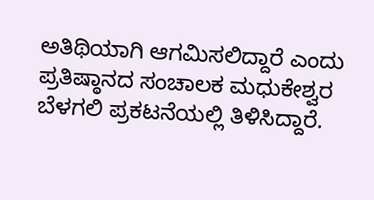ಅತಿಥಿಯಾಗಿ ಆಗಮಿಸಲಿದ್ದಾರೆ ಎಂದು ಪ್ರತಿಷ್ಠಾನದ ಸಂಚಾಲಕ ಮಧುಕೇಶ್ವರ ಬೆಳಗಲಿ ಪ್ರಕಟನೆಯಲ್ಲಿ ತಿಳಿಸಿದ್ದಾರೆ.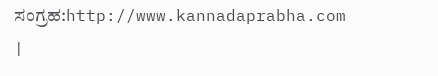ಸಂಗ್ರಹ:http://www.kannadaprabha.com
|